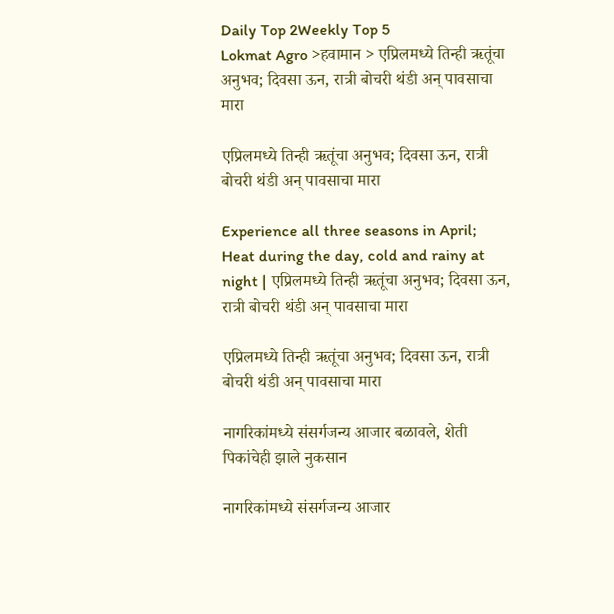Daily Top 2Weekly Top 5
Lokmat Agro >हवामान > एप्रिलमध्ये तिन्ही ऋतूंचा अनुभव; दिवसा ऊन, रात्री बोचरी थंडी अन् पावसाचा मारा

एप्रिलमध्ये तिन्ही ऋतूंचा अनुभव; दिवसा ऊन, रात्री बोचरी थंडी अन् पावसाचा मारा

Experience all three seasons in April; Heat during the day, cold and rainy at night | एप्रिलमध्ये तिन्ही ऋतूंचा अनुभव; दिवसा ऊन, रात्री बोचरी थंडी अन् पावसाचा मारा

एप्रिलमध्ये तिन्ही ऋतूंचा अनुभव; दिवसा ऊन, रात्री बोचरी थंडी अन् पावसाचा मारा

नागरिकांमध्ये संसर्गजन्य आजार बळावले, शेती पिकांचेही झाले नुकसान

नागरिकांमध्ये संसर्गजन्य आजार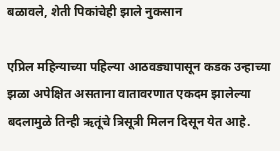बळावले, शेती पिकांचेही झाले नुकसान

एप्रिल महिन्याच्या पहिल्या आठवड्यापासून कडक उन्हाच्या झळा अपेक्षित असताना वातावरणात एकदम झालेल्या बदलामुळे तिन्ही ऋतूंचे त्रिसूत्री मिलन दिसून येत आहे.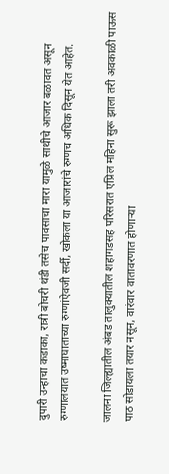दुपारी उन्हाचा कडाका, रात्री बोचरी थंडी तसेच पावसाचा मारा यामुळे साथीचे आजार बळावत असून रुग्णालयात उष्माघाताच्या रुग्णांऐवजी सर्दी, खोकला या आजारांचे रुग्णच अधिक दिसून येत आहेत.

जालना जिल्ह्यातील अंबड तालुक्यातील शहागडसह परिसरात एप्रिल महिना सुरू झाला तरी अवकाळी पाऊस पाठ सोडायला तयार नसून, वारंवार वातावरणात होणाऱ्या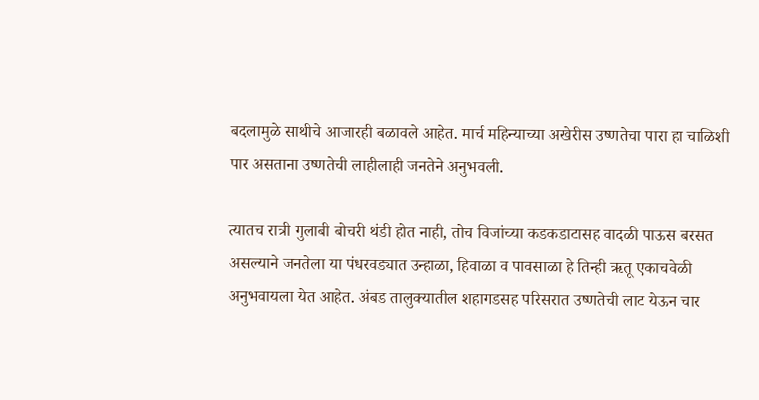बदलामुळे साथीचे आजारही बळावले आहेत. मार्च महिन्याच्या अखेरीस उष्णतेचा पारा हा चाळिशी पार असताना उष्णतेची लाहीलाही जनतेने अनुभवली.

त्यातच रात्री गुलाबी बोचरी थंडी होत नाही, तोच विजांच्या कडकडाटासह वादळी पाऊस बरसत असल्याने जनतेला या पंधरवड्यात उन्हाळा, हिवाळा व पावसाळा हे तिन्ही ऋतू एकाचवेळी अनुभवायला येत आहेत. अंबड तालुक्यातील शहागडसह परिसरात उष्णतेची लाट येऊन चार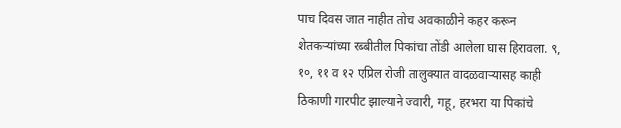पाच दिवस जात नाहीत तोच अवकाळीने कहर करून शेतकऱ्यांच्या रब्बीतील पिकांचा तोंडी आलेला घास हिरावला. ९, १०, ११ व १२ एप्रिल रोजी तालुक्यात वादळवाऱ्यासह काही ठिकाणी गारपीट झाल्याने ज्वारी, गहू, हरभरा या पिकांचे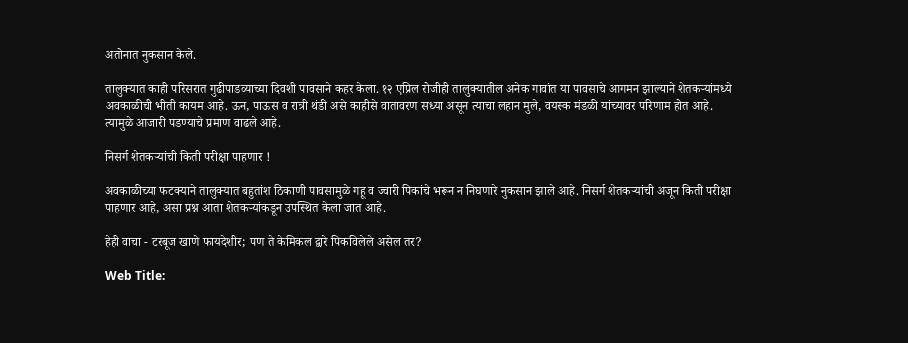अतोनात नुकसान केले.

तालुक्यात काही परिसरात गुढीपाडव्याच्या दिवशी पावसाने कहर केला. १२ एप्रिल रोजीही तालुक्यातील अनेक गावांत या पावसाचे आगमन झाल्याने शेतकऱ्यांमध्ये अवकाळीची भीती कायम आहे. ऊन, पाऊस व रात्री थंडी असे काहीसे वातावरण सध्या असून त्याचा लहान मुले, वयस्क मंडळी यांच्यावर परिणाम होत आहे. त्यामुळे आजारी पडण्याचे प्रमाण वाढले आहे.

निसर्ग शेतकऱ्यांची किती परीक्षा पाहणार !

अवकाळीच्या फटक्याने तालुक्यात बहुतांश ठिकाणी पावसामुळे गहू व ज्वारी पिकांचे भरून न निघणारे नुकसान झाले आहे. निसर्ग शेतकऱ्यांची अजून किती परीक्षा पाहणार आहे, असा प्रश्न आता शेतकऱ्यांकडून उपस्थित केला जात आहे.

हेही वाचा - टरबूज खाणे फायदेशीर; पण ते केमिकल द्वारे पिकविलेले असेल तर?

Web Title: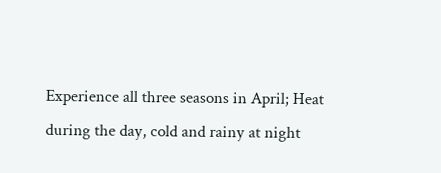Experience all three seasons in April; Heat during the day, cold and rainy at night